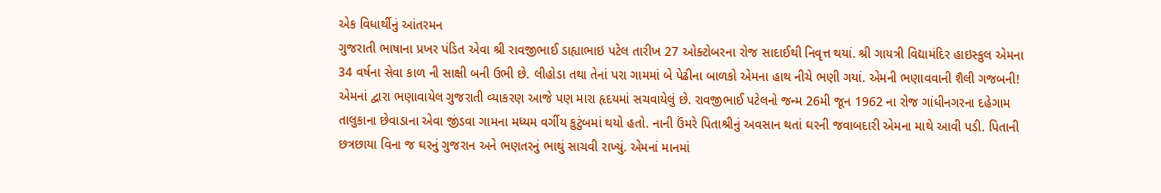એક વિધાર્થીનું આંતરમન
ગુજરાતી ભાષાના પ્રખર પંડિત એવા શ્રી રાવજીભાઈ ડાહ્યાભાઇ પટેલ તારીખ 27 ઓક્ટોબરના રોજ સાદાઈથી નિવૃત્ત થયાં. શ્રી ગાયત્રી વિદ્યામંદિર હાઇસ્કુલ એમના 34 વર્ષના સેવા કાળ ની સાક્ષી બની ઉભી છે. લીહોડા તથા તેનાં પરા ગામમાં બે પેઢીના બાળકો એમના હાથ નીચે ભણી ગયાં. એમની ભણાવવાની શૈલી ગજબની! એમનાં દ્વારા ભણાવાયેલ ગુજરાતી વ્યાકરણ આજે પણ મારા હૃદયમાં સચવાયેલું છે. રાવજીભાઈ પટેલનો જન્મ 26મી જૂન 1962 ના રોજ ગાંધીનગરના દહેગામ તાલુકાના છેવાડાના એવા જીંડવા ગામના મધ્યમ વર્ગીય કુટુંબમાં થયો હતો. નાની ઉંમરે પિતાશ્રીનું અવસાન થતાં ઘરની જવાબદારી એમના માથે આવી પડી. પિતાની છત્રછાયા વિના જ ઘરનું ગુજરાન અને ભણતરનું ભાથું સાચવી રાખ્યું. એમનાં માનમાં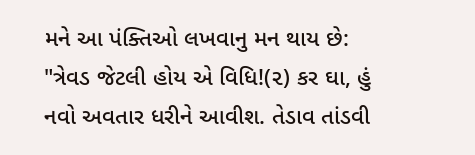મને આ પંક્તિઓ લખવાનુ મન થાય છે: "ત્રેવડ જેટલી હોય એ વિધિ!(૨) કર ઘા, હું નવો અવતાર ધરીને આવીશ. તેડાવ તાંડવી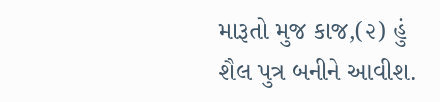મારૂતો મુજ કાજ,(૨) હું શૈલ પુત્ર બનીને આવીશ.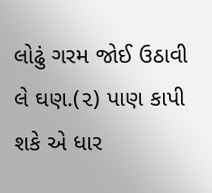લોઢું ગરમ જોઈ ઉઠાવી લે ઘણ.(૨) પાણ કાપી શકે એ ધાર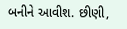બનીને આવીશ. છીણી,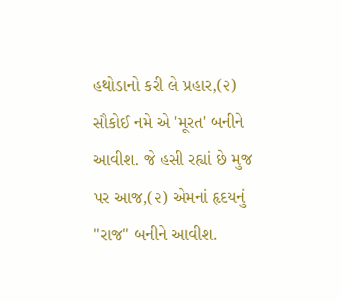હથોડાનો કરી લે પ્રહાર,(૨) સૌકોઈ નમે એ 'મૂરત' બનીને આવીશ. જે હસી રહ્યાં છે મુજ પર આજ,(૨) એમનાં હૃદયનું "રાજ" બનીને આવીશ.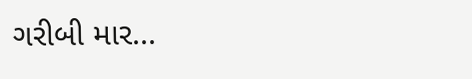ગરીબી માર...